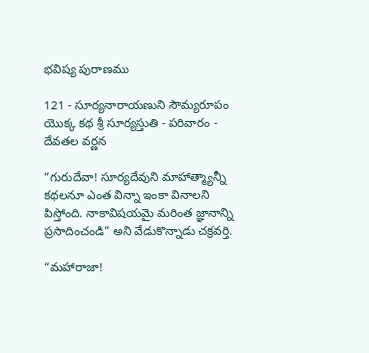భవిష్య పురాణము

121 - సూర్యనారాయణుని సౌమ్యరూపం యొక్క కథ శ్రీ సూర్యస్తుతి - పరివారం - దేవతల వర్ణన

“గురుదేవా! సూర్యదేవుని మాహాత్మ్యాన్నీ కథలనూ ఎంత విన్నా ఇంకా వినాలని పిస్తోంది. నాకావిషయమై మరింత జ్ఞానాన్ని ప్రసాదించండి” అని వేడుకొన్నాడు చక్రవర్తి.

“మహారాజా!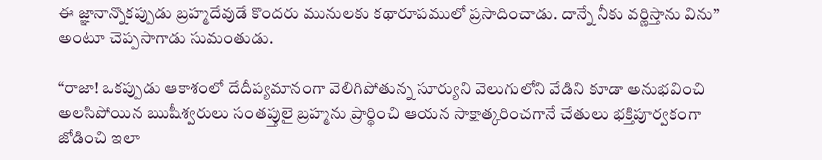ఈ జ్ఞానాన్నొకప్పుడు బ్రహ్మదేవుడే కొందరు మునులకు కథారూపములో ప్రసాదించాడు. దాన్నే నీకు వర్ణిస్తాను విను” అంటూ చెప్పసాగాడు సుమంతుడు.

“రాజా! ఒకప్పుడు ఆకాశంలో దేదీప్యమానంగా వెలిగిపోతున్న సూర్యుని వెలుగులోని వేడిని కూడా అనుభవించి అలసిపోయిన ఋషీశ్వరులు సంతప్తులై బ్రహ్మను ప్రార్థించి ఆయన సాక్షాత్కరించగానే చేతులు భక్తిపూర్వకంగా జోడించి ఇలా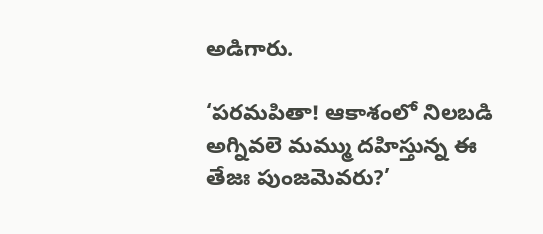అడిగారు.

‘పరమపితా! ఆకాశంలో నిలబడి అగ్నివలె మమ్ము దహిస్తున్న ఈ తేజః పుంజమెవరు?’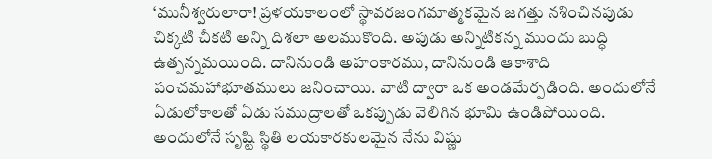‘మునీశ్వరులారా! ప్రళయకాలంలో స్థావరజంగమాత్మకమైన జగత్తు నశించినపుడు చిక్కటి చీకటి అన్ని దిశలా అలముకొంది. అపుడు అన్నిటికన్న ముందు బుద్ధి ఉత్పన్నమయింది. దానినుండి అహంకారము, దానినుండి ఆకాశాది పంచమహాభూతములు జనించాయి. వాటి ద్వారా ఒక అండమేర్పడింది. అందులోనే ఏడులోకాలతో ఏడు సముద్రాలతో ఒకప్పుడు వెలిగిన భూమి ఉండిపోయింది. అందులోనే సృష్టి స్థితి లయకారకులమైన నేను విష్ణు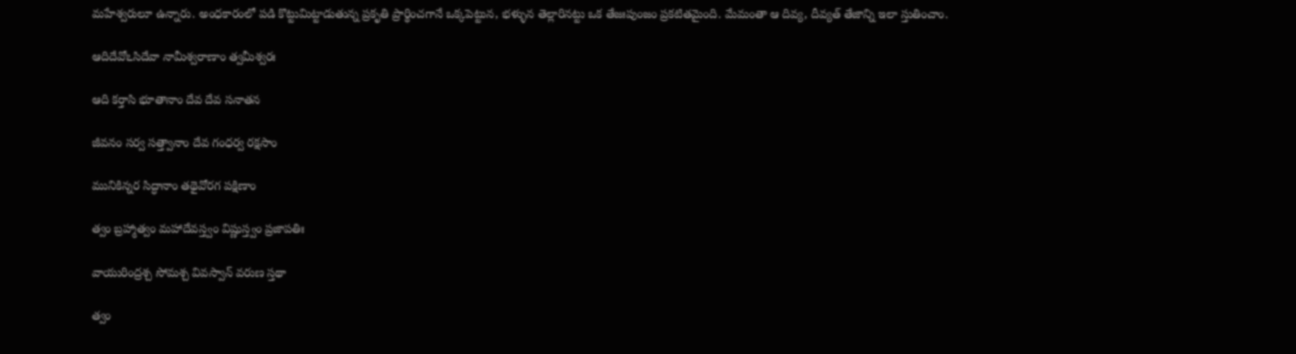మహేశ్వరులూ ఉన్నారు. అంధకారంలో పడి కొట్టుమిట్టాడుతున్న ప్రకృతి ప్రార్థించగానే ఒక్కపెట్టున, భళ్ళున తెల్లారినట్టు ఒక తేజఃపుంజం ప్రకటితమైంది. మేమంతా ఆ దివ్య, దీవ్యత్ తేజాన్ని ఇలా స్తుతించాం.

ఆదిదేవోఽసిదేవా నామీశ్వరాణాం త్వమీశ్వరః

ఆది కర్తాసి భూతానాం దేవ దేవ సనాతన

జీవనం సర్వ సత్త్వానాం దేవ గంధర్వ రక్షసాం

మునికిన్నర సిద్ధానాం తథైవోరగ పక్షిణాం

త్వం బ్రహ్మాత్వం మహాదేవస్త్వం విష్ణుస్త్వం ప్రజాపతిః

వాయురింద్రశ్చ సోమశ్చ వివస్వాన్ వరుణ స్తథా

త్వం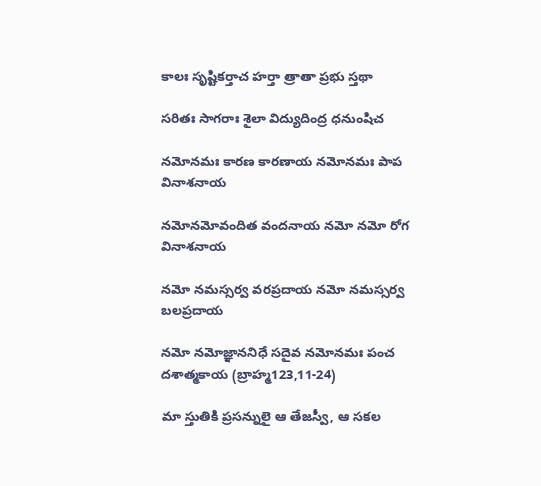కాలః సృష్టికర్తాచ హర్తా త్రాతా ప్రభు స్తథా

సరితః సాగరాః శైలా విద్యుదింద్ర ధనుంషిచ

నమోనమః కారణ కారణాయ నమోనమః పాప వినాశనాయ

నమోనమోవందిత వందనాయ నమో నమో రోగ వినాశనాయ

నమో నమస్సర్వ వరప్రదాయ నమో నమస్సర్వ బలప్రదాయ

నమో నమోజ్ఞాననిధే సదైవ నమోనమః పంచ దశాత్మకాయ (బ్రాహ్మ123,11-24)

మా స్తుతికి ప్రసన్నులై ఆ తేజస్వీ, ఆ సకల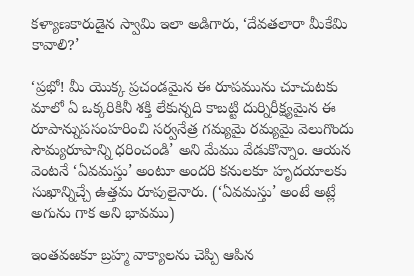కళ్యాణకారుడైన స్వామి ఇలా అడిగారు, ‘దేవతలారా మీకేమి కావాలి?’

‘ప్రభో! మీ యొక్క ప్రచండమైన ఈ రూపమును చూచుటకు మాలో ఏ ఒక్కరికినీ శక్తి లేకున్నది కాబట్టి దుర్నిరీక్ష్యమైన ఈ రూపాన్నుపసంహరించి సర్వనేత్ర గమ్యమై రమ్యమై వెలుగొందు సౌమ్యరూపాన్ని ధరించండి’ అని మేము వేడుకొన్నాం. ఆయన వెంటనే ‘ఏవమస్తు’ అంటూ అందరి కనులకూ హృదయాలకు సుఖాన్నిచ్చే ఉత్తమ రూపులైనారు. (‘ఏవమస్తు’ అంటే అట్లే అగును గాక అని భావము)

ఇంతవఱకూ బ్రహ్మ వాక్యాలను చెప్పి ఆపిన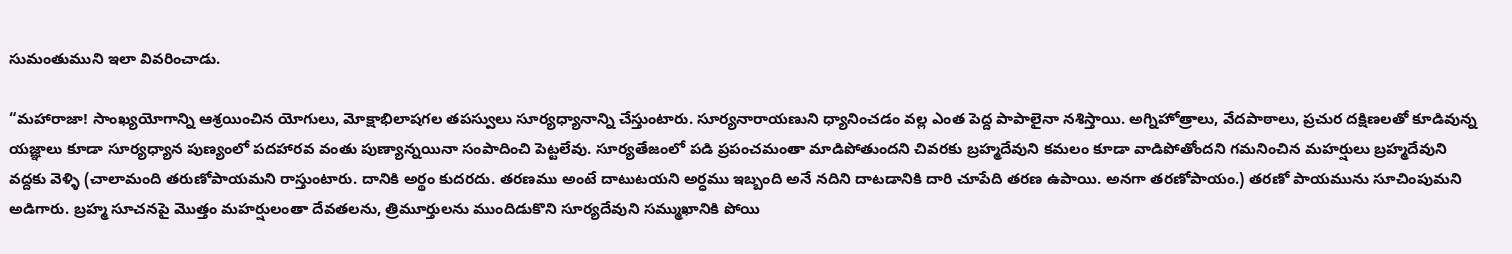సుమంతుముని ఇలా వివరించాడు.

“మహారాజా! సాంఖ్యయోగాన్ని ఆశ్రయించిన యోగులు, మోక్షాభిలాషగల తపస్వులు సూర్యధ్యానాన్ని చేస్తుంటారు. సూర్యనారాయణుని ధ్యానించడం వల్ల ఎంత పెద్ద పాపాలైనా నశిస్తాయి. అగ్నిహోత్రాలు, వేదపాఠాలు, ప్రచుర దక్షిణలతో కూడివున్న యజ్ఞాలు కూడా సూర్యధ్యాన పుణ్యంలో పదహారవ వంతు పుణ్యాన్నయినా సంపాదించి పెట్టలేవు. సూర్యతేజంలో పడి ప్రపంచమంతా మాడిపోతుందని చివరకు బ్రహ్మదేవుని కమలం కూడా వాడిపోతోందని గమనించిన మహర్షులు బ్రహ్మదేవుని వద్దకు వెళ్ళి (చాలామంది తరుణోపాయమని రాస్తుంటారు. దానికి అర్థం కుదరదు. తరణము అంటే దాటుటయని అర్ధము ఇబ్బంది అనే నదిని దాటడానికి దారి చూపేది తరణ ఉపాయి. అనగా తరణోపాయం.) తరణో పాయమును సూచింపుమని అడిగారు. బ్రహ్మ సూచనపై మొత్తం మహర్షులంతా దేవతలను, త్రిమూర్తులను ముందిడుకొని సూర్యదేవుని సమ్ముఖానికి పోయి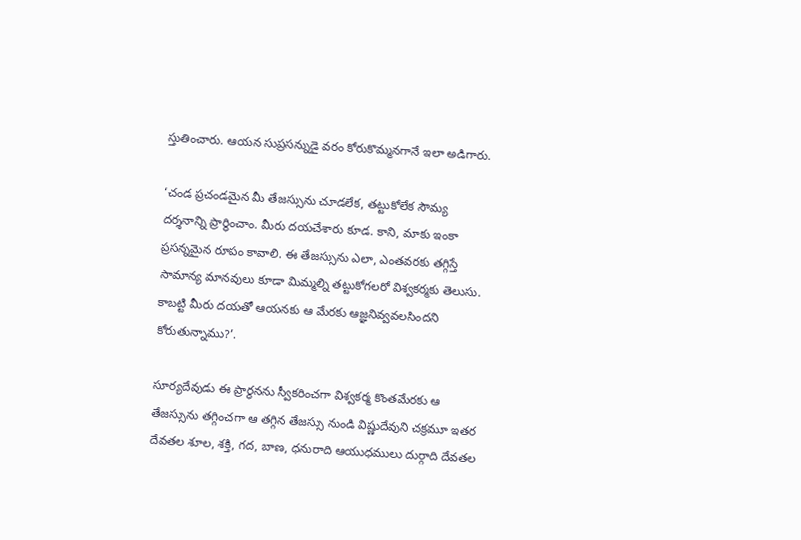స్తుతించారు. ఆయన సుప్రసన్నుడై వరం కోరుకొమ్మనగానే ఇలా అడిగారు.

‘చండ ప్రచండమైన మీ తేజస్సును చూడలేక, తట్టుకోలేక సౌమ్య దర్శనాన్ని ప్రార్థించాం. మీరు దయచేశారు కూడ. కాని, మాకు ఇంకా ప్రసన్నమైన రూపం కావాలి. ఈ తేజస్సును ఎలా, ఎంతవరకు తగ్గిస్తే సామాన్య మానవులు కూడా మిమ్మల్ని తట్టుకోగలరో విశ్వకర్మకు తెలుసు. కాబట్టి మీరు దయతో ఆయనకు ఆ మేరకు ఆజ్ఞనివ్వవలసిందని కోరుతున్నాము?’.

సూర్యదేవుడు ఈ ప్రార్థనను స్వీకరించగా విశ్వకర్మ కొంతమేరకు ఆ తేజస్సును తగ్గించగా ఆ తగ్గిన తేజస్సు నుండి విష్ణుదేవుని చక్రమూ ఇతర దేవతల శూల, శక్తి, గద, బాణ, ధనురాది ఆయుధములు దుర్గాది దేవతల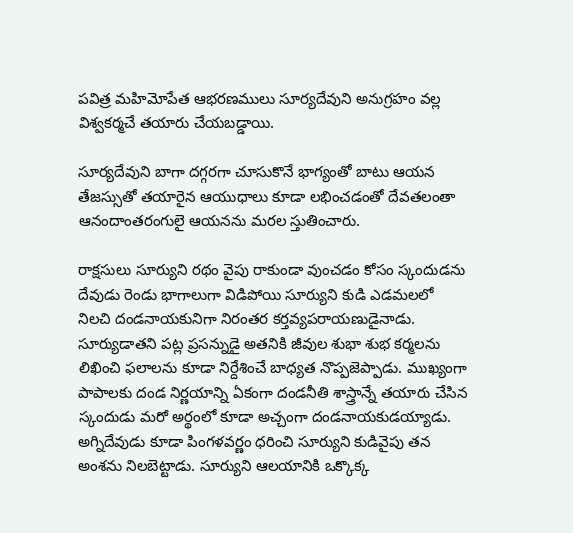పవిత్ర మహిమోపేత ఆభరణములు సూర్యదేవుని అనుగ్రహం వల్ల విశ్వకర్మచే తయారు చేయబడ్డాయి.

సూర్యదేవుని బాగా దగ్గరగా చూసుకొనే భాగ్యంతో బాటు ఆయన తేజస్సుతో తయారైన ఆయుధాలు కూడా లభించడంతో దేవతలంతా ఆనందాంతరంగులై ఆయనను మరల స్తుతించారు.

రాక్షసులు సూర్యుని రథం వైపు రాకుండా వుంచడం కోసం స్కందుడను దేవుడు రెండు భాగాలుగా విడిపోయి సూర్యుని కుడి ఎడమలలో నిలచి దండనాయకునిగా నిరంతర కర్తవ్యపరాయణుడైనాడు. సూర్యుడాతని పట్ల ప్రసన్నుడై అతనికి జీవుల శుభా శుభ కర్మలను లిఖించి ఫలాలను కూడా నిర్దేశించే బాధ్యత నొప్పజెప్పాడు. ముఖ్యంగా పాపాలకు దండ నిర్ణయాన్ని ఏకంగా దండనీతి శాస్త్రాన్నే తయారు చేసిన స్కందుడు మరో అర్థంలో కూడా అచ్చంగా దండనాయకుడయ్యాడు. అగ్నిదేవుడు కూడా పింగళవర్ణం ధరించి సూర్యుని కుడివైపు తన అంశను నిలబెట్టాడు. సూర్యుని ఆలయానికి ఒక్కొక్క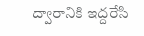ద్వారానికి ఇద్దరేసి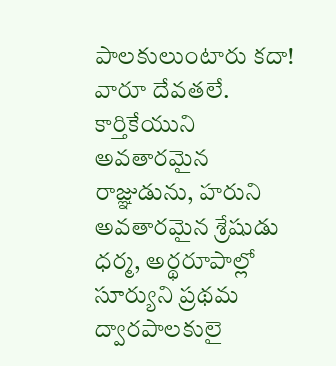పాలకులుంటారు కదా! వారూ దేవతలే. కార్తికేయుని అవతారమైన రాజ్ఞుడును, హరుని అవతారమైన శ్రేషుడు ధర్మ, అర్థరూపాల్లో సూర్యుని ప్రథమ ద్వారపాలకులై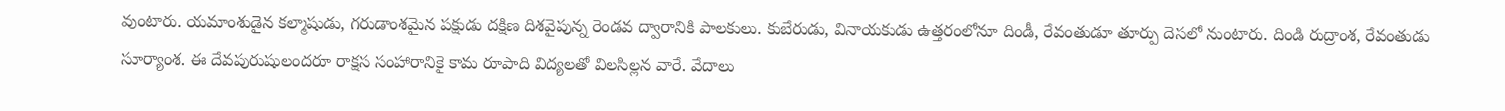వుంటారు. యమాంశుడైన కల్మాషుడు, గరుడాంశమైన పక్షుడు దక్షిణ దిశవైపున్న రెండవ ద్వారానికి పాలకులు. కుబేరుడు, వినాయకుడు ఉత్తరంలోనూ దిండీ, రేవంతుడూ తూర్పు దెసలో నుంటారు. దిండి రుద్రాంశ, రేవంతుడు సూర్యాంశ. ఈ దేవపురుషులందరూ రాక్షస సంహారానికై కామ రూపాది విద్యలతో విలసిల్లన వారే. వేదాలు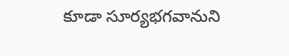కూడా సూర్యభగవానుని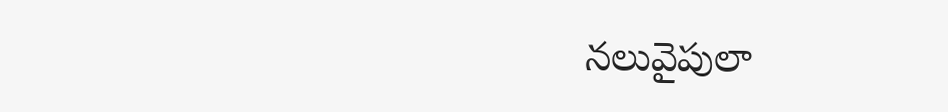నలువైపులా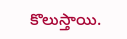కొలుస్తాయి.